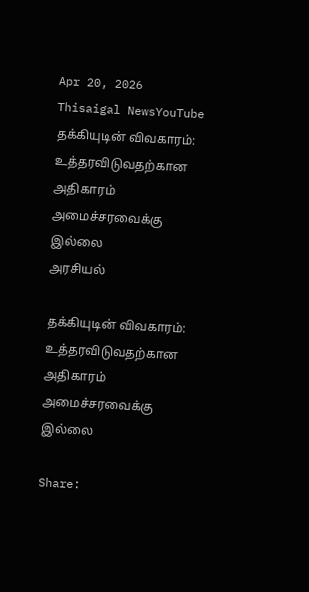Apr 20, 2026
Thisaigal NewsYouTube
தக்கியுடின் விவகாரம்: உத்தரவிடுவதற்கான அதிகாரம் அமைச்சரவைக்கு இல்லை
அரசியல்

தக்கியுடின் விவகாரம்: உத்தரவிடுவதற்கான அதிகாரம் அமைச்சரவைக்கு இல்லை

Share: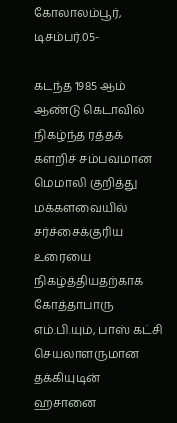கோலாலம்பூர், டிசம்பர்.05-

கடந்த 1985 ஆம் ஆண்டு கெடாவில் நிகழ்ந்த ரத்தக் களறிச் சம்பவமான மெமாலி குறித்து மக்களவையில் சர்ச்சைக்குரிய உரையை நிகழ்த்தியதற்காக கோத்தாபாரு எம்.பி.யும், பாஸ் கட்சி செயலாளருமான தக்கியுடின் ஹசானை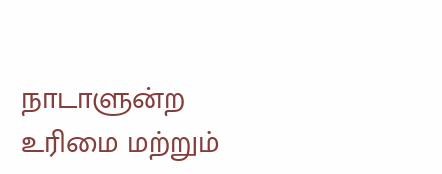நாடாளுன்ற உரிமை மற்றும்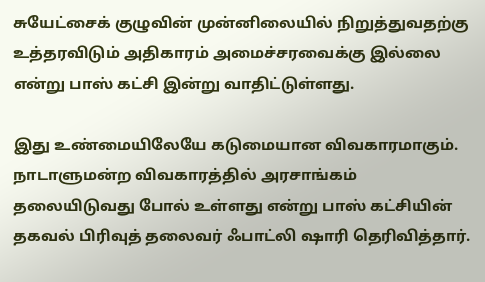சுயேட்சைக் குழுவின் முன்னிலையில் நிறுத்துவதற்கு உத்தரவிடும் அதிகாரம் அமைச்சரவைக்கு இல்லை என்று பாஸ் கட்சி இன்று வாதிட்டுள்ளது.

இது உண்மையிலேயே கடுமையான விவகாரமாகும். நாடாளுமன்ற விவகாரத்தில் அரசாங்கம் தலையிடுவது போல் உள்ளது என்று பாஸ் கட்சியின் தகவல் பிரிவுத் தலைவர் ஃபாட்லி ஷாரி தெரிவித்தார்.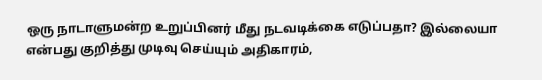ஒரு நாடாளுமன்ற உறுப்பினர் மீது நடவடிக்கை எடுப்பதா? இல்லையா என்பது குறித்து முடிவு செய்யும் அதிகாரம்,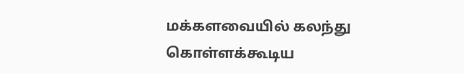மக்களவையில் கலந்து கொள்ளக்கூடிய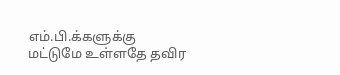எம்.பி.க்களுக்கு மட்டுமே உள்ளதே தவிர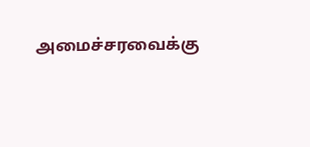அமைச்சரவைக்கு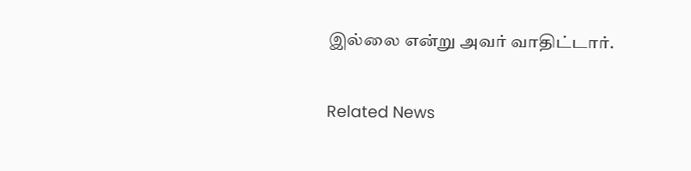இல்லை என்று அவர் வாதிட்டார்.

Related News